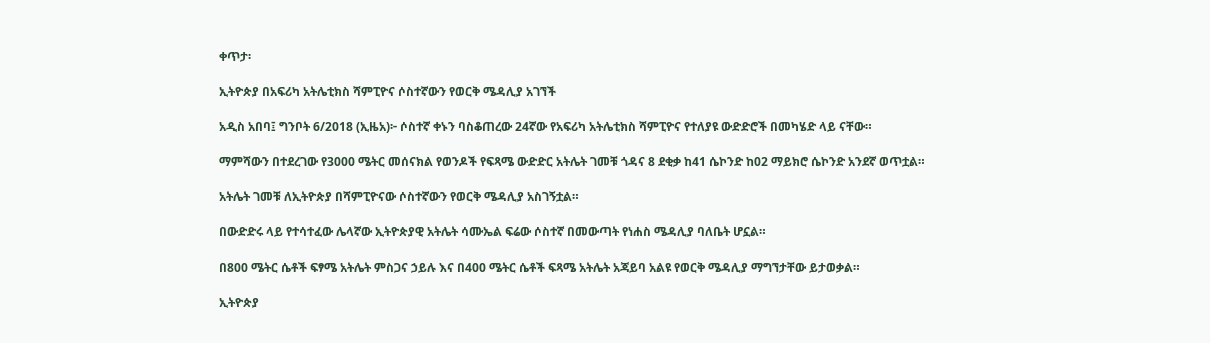ቀጥታ፡

ኢትዮጵያ በአፍሪካ አትሌቲክስ ሻምፒዮና ሶስተኛውን የወርቅ ሜዳሊያ አገኘች

አዲስ አበባ፤ ግንቦት 6/2018 (ኢዜአ)፦ ሶስተኛ ቀኑን ባስቆጠረው 24ኛው የአፍሪካ አትሌቲክስ ሻምፒዮና የተለያዩ ውድድሮች በመካሄድ ላይ ናቸው።

ማምሻውን በተደረገው የ3000 ሜትር መሰናክል የወንዶች የፍጻሜ ውድድር አትሌት ገመቹ ጎዳና 8 ደቂቃ ከ41 ሴኮንድ ከ02 ማይክሮ ሴኮንድ አንደኛ ወጥቷል።

አትሌት ገመቹ ለኢትዮጵያ በሻምፒዮናው ሶስተኛውን የወርቅ ሜዳሊያ አስገኝቷል።

በውድድሩ ላይ የተሳተፈው ሌላኛው ኢትዮጵያዊ አትሌት ሳሙኤል ፍሬው ሶስተኛ በመውጣት የነሐስ ሜዳሊያ ባለቤት ሆኗል።

በ800 ሜትር ሴቶች ፍፃሜ አትሌት ምስጋና ኃይሉ እና በ400 ሜትር ሴቶች ፍጻሜ አትሌት አጃይባ አልዩ የወርቅ ሜዳሊያ ማግኘታቸው ይታወቃል።

ኢትዮጵያ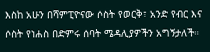እስከ አሁን በሻምፒዮናው ሶስት የወርቅ፣ አንድ የብር እና ሶስት የነሐስ በድምሩ ሰባት ሜዳሊያዎችን አግኝታለች።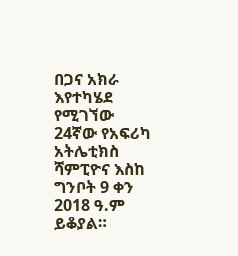በጋና አክራ እየተካሄደ የሚገኘው 24ኛው የአፍሪካ አትሌቲክስ ሻምፒዮና እስከ ግንቦት 9 ቀን 2018 ዓ.ም ይቆያል።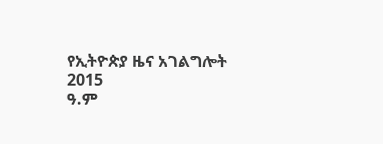የኢትዮጵያ ዜና አገልግሎት
2015
ዓ.ም